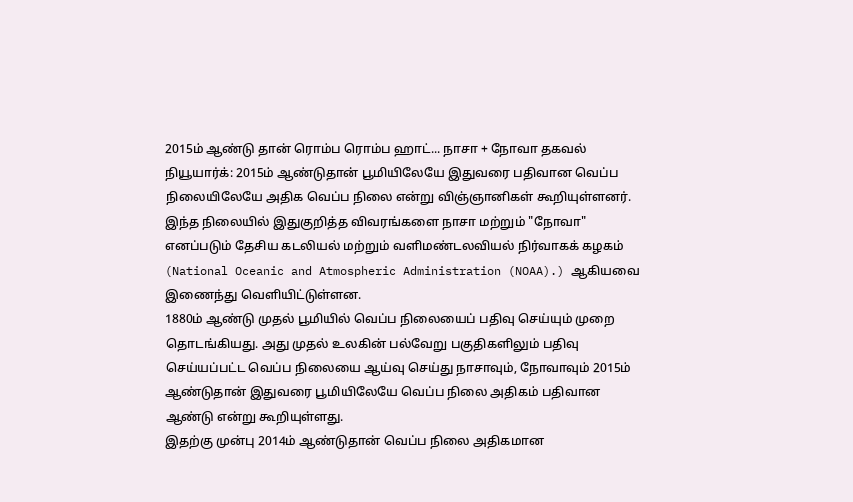2015ம் ஆண்டு தான் ரொம்ப ரொம்ப ஹாட்... நாசா + நோவா தகவல்
நியூயார்க்: 2015ம் ஆண்டுதான் பூமியிலேயே இதுவரை பதிவான வெப்ப நிலையிலேயே அதிக வெப்ப நிலை என்று விஞ்ஞானிகள் கூறியுள்ளனர். இந்த நிலையில் இதுகுறித்த விவரங்களை நாசா மற்றும் "நோவா" எனப்படும் தேசிய கடலியல் மற்றும் வளிமண்டலவியல் நிர்வாகக் கழகம் (National Oceanic and Atmospheric Administration (NOAA).) ஆகியவை இணைந்து வெளியிட்டுள்ளன.
1880ம் ஆண்டு முதல் பூமியில் வெப்ப நிலையைப் பதிவு செய்யும் முறை தொடங்கியது. அது முதல் உலகின் பல்வேறு பகுதிகளிலும் பதிவு செய்யப்பட்ட வெப்ப நிலையை ஆய்வு செய்து நாசாவும், நோவாவும் 2015ம் ஆண்டுதான் இதுவரை பூமியிலேயே வெப்ப நிலை அதிகம் பதிவான ஆண்டு என்று கூறியுள்ளது.
இதற்கு முன்பு 2014ம் ஆண்டுதான் வெப்ப நிலை அதிகமான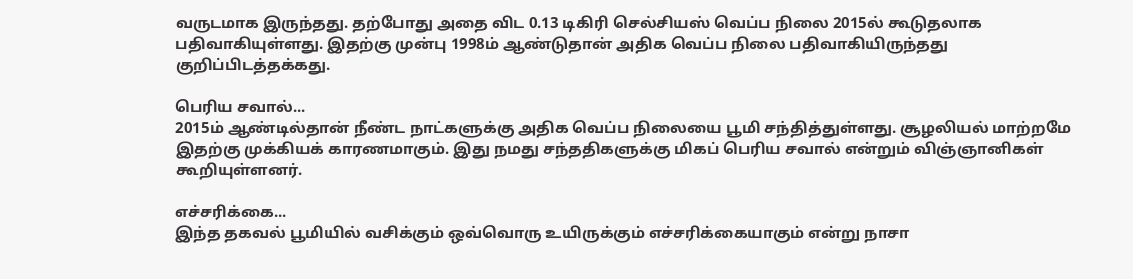வருடமாக இருந்தது. தற்போது அதை விட 0.13 டிகிரி செல்சியஸ் வெப்ப நிலை 2015ல் கூடுதலாக பதிவாகியுள்ளது. இதற்கு முன்பு 1998ம் ஆண்டுதான் அதிக வெப்ப நிலை பதிவாகியிருந்தது குறிப்பிடத்தக்கது.

பெரிய சவால்...
2015ம் ஆண்டில்தான் நீண்ட நாட்களுக்கு அதிக வெப்ப நிலையை பூமி சந்தித்துள்ளது. சூழலியல் மாற்றமே இதற்கு முக்கியக் காரணமாகும். இது நமது சந்ததிகளுக்கு மிகப் பெரிய சவால் என்றும் விஞ்ஞானிகள் கூறியுள்ளனர்.

எச்சரிக்கை...
இந்த தகவல் பூமியில் வசிக்கும் ஒவ்வொரு உயிருக்கும் எச்சரிக்கையாகும் என்று நாசா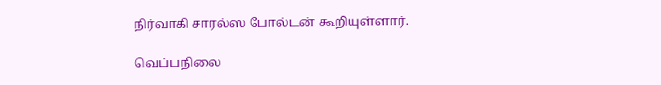நிர்வாகி சாரல்ஸ போல்டன் கூறியுள்ளார்.

வெப்பநிலை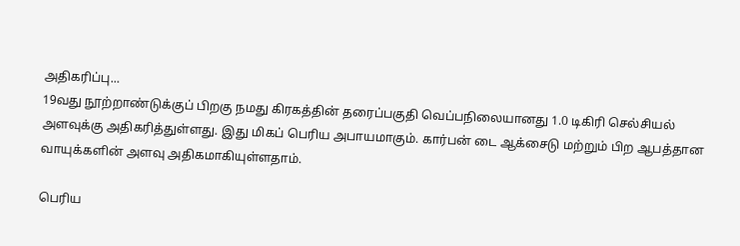அதிகரிப்பு...
19வது நூற்றாண்டுக்குப் பிறகு நமது கிரகத்தின் தரைப்பகுதி வெப்பநிலையானது 1.0 டிகிரி செல்சியல் அளவுக்கு அதிகரித்துள்ளது. இது மிகப் பெரிய அபாயமாகும். கார்பன் டை ஆக்சைடு மற்றும் பிற ஆபத்தான வாயுக்களின் அளவு அதிகமாகியுள்ளதாம்.

பெரிய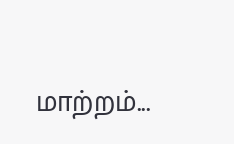மாற்றம்...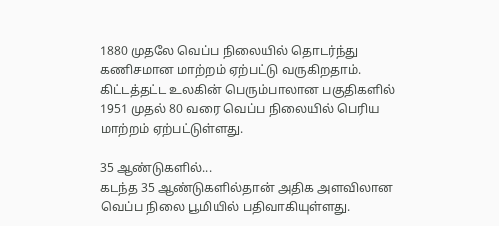1880 முதலே வெப்ப நிலையில் தொடர்ந்து கணிசமான மாற்றம் ஏற்பட்டு வருகிறதாம். கிட்டத்தட்ட உலகின் பெரும்பாலான பகுதிகளில் 1951 முதல் 80 வரை வெப்ப நிலையில் பெரிய மாற்றம் ஏற்பட்டுள்ளது.

35 ஆண்டுகளில்...
கடந்த 35 ஆண்டுகளில்தான் அதிக அளவிலான வெப்ப நிலை பூமியில் பதிவாகியுள்ளது.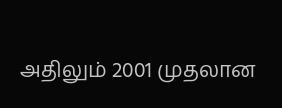அதிலும் 2001 முதலான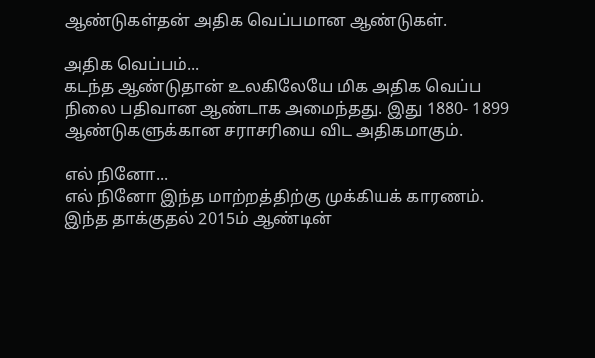ஆண்டுகள்தன் அதிக வெப்பமான ஆண்டுகள்.

அதிக வெப்பம்...
கடந்த ஆண்டுதான் உலகிலேயே மிக அதிக வெப்ப நிலை பதிவான ஆண்டாக அமைந்தது. இது 1880- 1899 ஆண்டுகளுக்கான சராசரியை விட அதிகமாகும்.

எல் நினோ...
எல் நினோ இந்த மாற்றத்திற்கு முக்கியக் காரணம். இந்த தாக்குதல் 2015ம் ஆண்டின்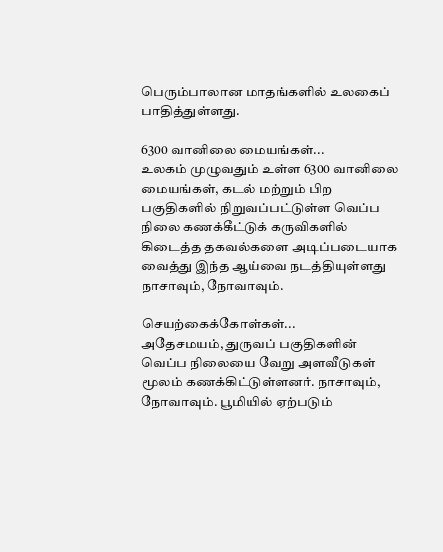பெரும்பாலான மாதங்களில் உலகைப் பாதித்துள்ளது.

6300 வானிலை மையங்கள்...
உலகம் முழுவதும் உள்ள 6300 வானிலை மையங்கள், கடல் மற்றும் பிற பகுதிகளில் நிறுவப்பட்டுள்ள வெப்ப நிலை கணக்கீட்டுக் கருவிகளில் கிடைத்த தகவல்களை அடிப்படையாக வைத்து இந்த ஆய்வை நடத்தியுள்ளது நாசாவும், நோவாவும்.

செயற்கைக்கோள்கள்...
அதேசமயம், துருவப் பகுதிகளின் வெப்ப நிலையை வேறு அளவீடுகள் மூலம் கணக்கிட்டுள்ளனர். நாசாவும், நோவாவும். பூமியில் ஏற்படும்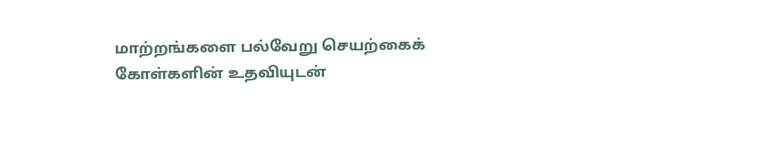மாற்றங்களை பல்வேறு செயற்கைக் கோள்களின் உதவியுடன்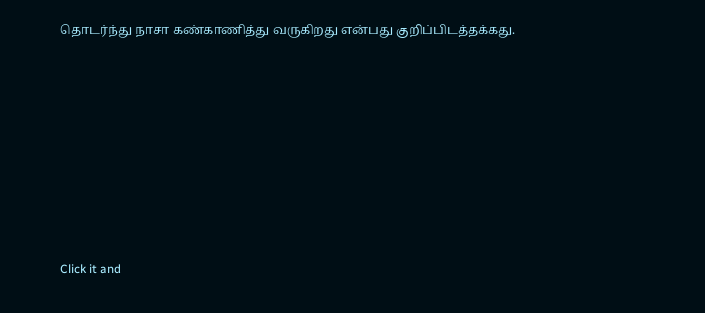தொடர்ந்து நாசா கண்காணித்து வருகிறது என்பது குறிப்பிடத்தக்கது.












Click it and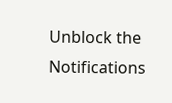Unblock the Notifications